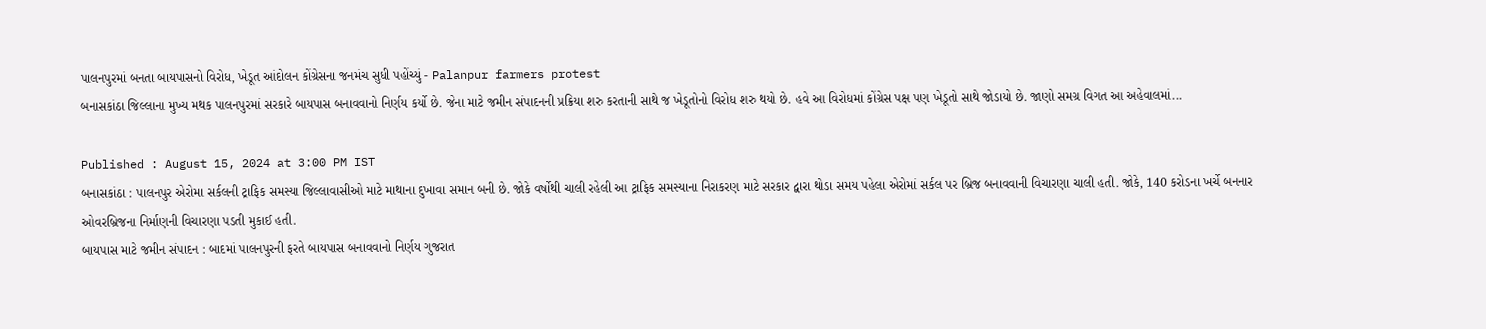પાલનપુરમાં બનતા બાયપાસનો વિરોધ, ખેડૂત આંદોલન કોંગ્રેસના જનમંચ સુધી પહોંચ્યું - Palanpur farmers protest
બનાસકાંઠા જિલ્લાના મુખ્ય મથક પાલનપુરમાં સરકારે બાયપાસ બનાવવાનો નિર્ણય કર્યો છે. જેના માટે જમીન સંપાદનની પ્રક્રિયા શરુ કરતાની સાથે જ ખેડૂતોનો વિરોધ શરુ થયો છે. હવે આ વિરોધમાં કોંગ્રેસ પક્ષ પણ ખેડૂતો સાથે જોડાયો છે. જાણો સમગ્ર વિગત આ અહેવાલમાં...

Published : August 15, 2024 at 3:00 PM IST
બનાસકાંઠા : પાલનપુર એરોમા સર્કલની ટ્રાફિક સમસ્યા જિલ્લાવાસીઓ માટે માથાના દુખાવા સમાન બની છે. જોકે વર્ષોથી ચાલી રહેલી આ ટ્રાફિક સમસ્યાના નિરાકરણ માટે સરકાર દ્વારા થોડા સમય પહેલા એરોમાં સર્કલ પર બ્રિજ બનાવવાની વિચારણા ચાલી હતી. જોકે, 140 કરોડના ખર્ચે બનનાર ઓવરબ્રિજના નિર્માણની વિચારણા પડતી મુકાઈ હતી.
બાયપાસ માટે જમીન સંપાદન : બાદમાં પાલનપુરની ફરતે બાયપાસ બનાવવાનો નિર્ણય ગુજરાત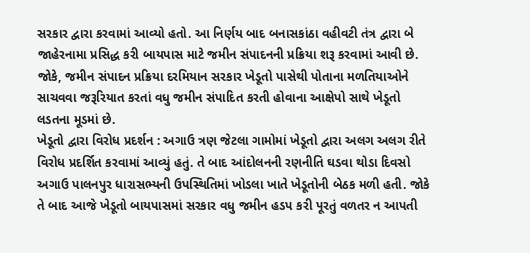સરકાર દ્વારા કરવામાં આવ્યો હતો. આ નિર્ણય બાદ બનાસકાંઠા વહીવટી તંત્ર દ્વારા બે જાહેરનામા પ્રસિદ્ધ કરી બાયપાસ માટે જમીન સંપાદનની પ્રક્રિયા શરૂ કરવામાં આવી છે. જોકે, જમીન સંપાદન પ્રક્રિયા દરમિયાન સરકાર ખેડૂતો પાસેથી પોતાના મળતિયાઓને સાચવવા જરૂરિયાત કરતાં વધુ જમીન સંપાદિત કરતી હોવાના આક્ષેપો સાથે ખેડૂતો લડતના મૂડમાં છે.
ખેડૂતો દ્વારા વિરોધ પ્રદર્શન : અગાઉ ત્રણ જેટલા ગામોમાં ખેડૂતો દ્વારા અલગ અલગ રીતે વિરોધ પ્રદર્શિત કરવામાં આવ્યું હતું. તે બાદ આંદોલનની રણનીતિ ઘડવા થોડા દિવસો અગાઉ પાલનપુર ધારાસભ્યની ઉપસ્થિતિમાં ખોડલા ખાતે ખેડૂતોની બેઠક મળી હતી. જોકે તે બાદ આજે ખેડૂતો બાયપાસમાં સરકાર વધુ જમીન હડપ કરી પૂરતું વળતર ન આપતી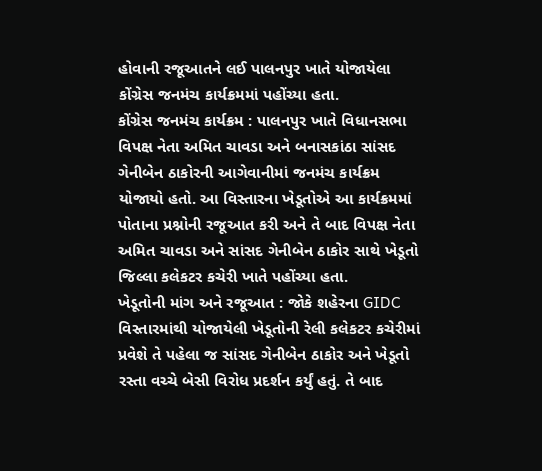હોવાની રજૂઆતને લઈ પાલનપુર ખાતે યોજાયેલા કોંગ્રેસ જનમંચ કાર્યક્રમમાં પહોંચ્યા હતા.
કોંગ્રેસ જનમંચ કાર્યક્રમ : પાલનપુર ખાતે વિધાનસભા વિપક્ષ નેતા અમિત ચાવડા અને બનાસકાંઠા સાંસદ ગેનીબેન ઠાકોરની આગેવાનીમાં જનમંચ કાર્યક્રમ યોજાયો હતો. આ વિસ્તારના ખેડૂતોએ આ કાર્યક્રમમાં પોતાના પ્રશ્નોની રજૂઆત કરી અને તે બાદ વિપક્ષ નેતા અમિત ચાવડા અને સાંસદ ગેનીબેન ઠાકોર સાથે ખેડૂતો જિલ્લા કલેકટર કચેરી ખાતે પહોંચ્યા હતા.
ખેડૂતોની માંગ અને રજૂઆત : જોકે શહેરના GIDC વિસ્તારમાંથી યોજાયેલી ખેડૂતોની રેલી કલેકટર કચેરીમાં પ્રવેશે તે પહેલા જ સાંસદ ગેનીબેન ઠાકોર અને ખેડૂતો રસ્તા વચ્ચે બેસી વિરોધ પ્રદર્શન કર્યું હતું. તે બાદ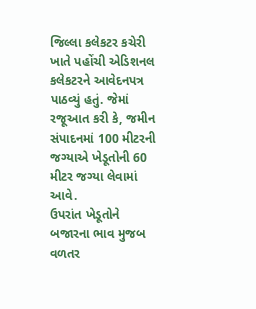જિલ્લા કલેકટર કચેરી ખાતે પહોંચી એડિશનલ કલેકટરને આવેદનપત્ર પાઠવ્યું હતું. જેમાં રજૂઆત કરી કે, જમીન સંપાદનમાં 100 મીટરની જગ્યાએ ખેડૂતોની 60 મીટર જગ્યા લેવામાં આવે.
ઉપરાંત ખેડૂતોને બજારના ભાવ મુજબ વળતર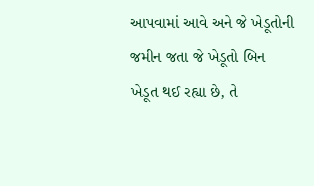આપવામાં આવે અને જે ખેડૂતોની જમીન જતા જે ખેડૂતો બિન ખેડૂત થઈ રહ્યા છે, તે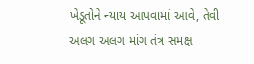ખેડૂતોને ન્યાય આપવામાં આવે, તેવી અલગ અલગ માંગ તંત્ર સમક્ષ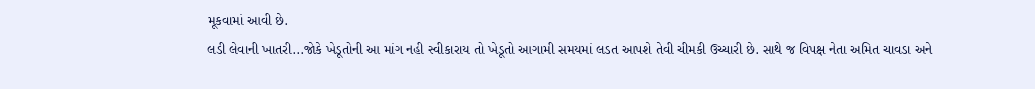મૂકવામાં આવી છે.
લડી લેવાની ખાતરી...જોકે ખેડૂતોની આ માંગ નહી સ્વીકારાય તો ખેડૂતો આગામી સમયમાં લડત આપશે તેવી ચીમકી ઉચ્ચારી છે. સાથે જ વિપક્ષ નેતા અમિત ચાવડા અને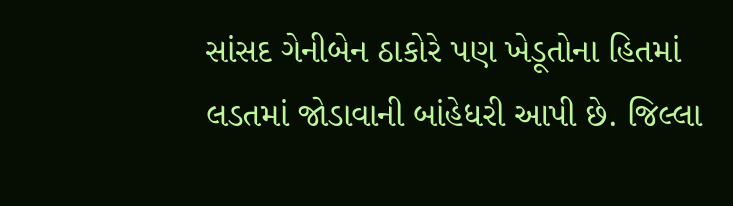સાંસદ ગેનીબેન ઠાકોરે પણ ખેડૂતોના હિતમાં લડતમાં જોડાવાની બાંહેધરી આપી છે. જિલ્લા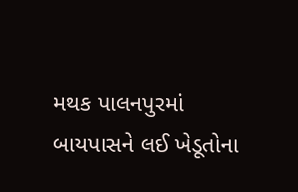મથક પાલનપુરમાં બાયપાસને લઈ ખેડૂતોના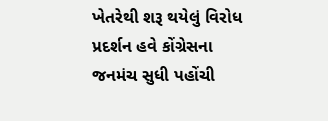ખેતરેથી શરૂ થયેલું વિરોધ પ્રદર્શન હવે કોંગ્રેસના જનમંચ સુધી પહોંચી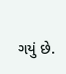ગયું છે.